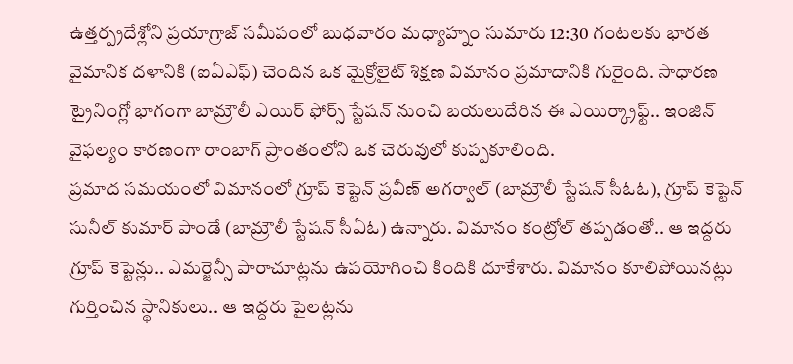ఉత్తర్ప్రదేశ్లోని ప్రయాగ్రాజ్ సమీపంలో బుధవారం మధ్యాహ్నం సుమారు 12:30 గంటలకు భారత వైమానిక దళానికి (ఐఏఎఫ్) చెందిన ఒక మైక్రోలైట్ శిక్షణ విమానం ప్రమాదానికి గురైంది. సాధారణ ట్రైనింగ్లో భాగంగా బామ్రౌలీ ఎయిర్ ఫోర్స్ స్టేషన్ నుంచి బయలుదేరిన ఈ ఎయిర్క్రాఫ్ట్.. ఇంజిన్ వైఫల్యం కారణంగా రాంబాగ్ ప్రాంతంలోని ఒక చెరువులో కుప్పకూలింది.
ప్రమాద సమయంలో విమానంలో గ్రూప్ కెప్టెన్ ప్రవీణ్ అగర్వాల్ (బామ్రౌలీ స్టేషన్ సీఓఓ), గ్రూప్ కెప్టెన్ సునీల్ కుమార్ పాండే (బామ్రౌలీ స్టేషన్ సీఏఓ) ఉన్నారు. విమానం కంట్రోల్ తప్పడంతో.. ఆ ఇద్దరు గ్రూప్ కెప్టెన్లు.. ఎమర్జెన్సీ పారాచూట్లను ఉపయోగించి కిందికి దూకేశారు. విమానం కూలిపోయినట్లు గుర్తించిన స్థానికులు.. ఆ ఇద్దరు పైలట్లను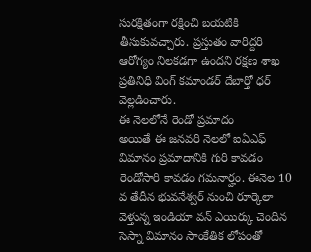సురక్షితంగా రక్షించి బయటికి తీసుకువచ్చారు. ప్రస్తుతం వారిద్దరి ఆరోగ్యం నిలకడగా ఉందని రక్షణ శాఖ ప్రతినిధి వింగ్ కమాండర్ దేబార్తో ధర్ వెల్లడించారు.
ఈ నెలలోనే రెండో ప్రమాదం
అయితే ఈ జనవరి నెలలో ఐఏఎఫ్ విమానం ప్రమాదానికి గురి కావడం రెండోసారి కావడం గమనార్హం. ఈనెల 10 వ తేదీన భువనేశ్వర్ నుంచి రూర్కెలా వెళ్తున్న ఇండియా వన్ ఎయిర్కు చెందిన సెస్నా విమానం సాంకేతిక లోపంతో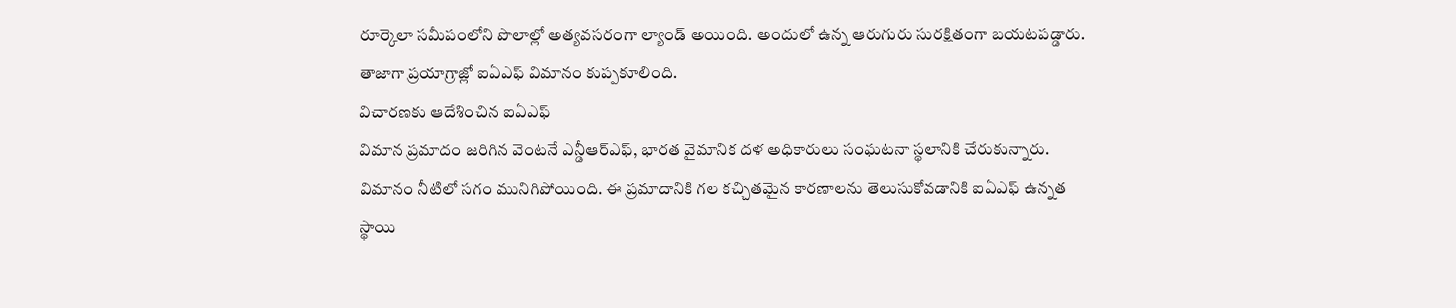రూర్కెలా సమీపంలోని పొలాల్లో అత్యవసరంగా ల్యాండ్ అయింది. అందులో ఉన్న ఆరుగురు సురక్షితంగా బయటపడ్డారు. తాజాగా ప్రయాగ్రాజ్లో ఐఏఎఫ్ విమానం కుప్పకూలింది.
విచారణకు ఆదేశించిన ఐఏఎఫ్
విమాన ప్రమాదం జరిగిన వెంటనే ఎన్డీఆర్ఎఫ్, భారత వైమానిక దళ అధికారులు సంఘటనా స్థలానికి చేరుకున్నారు. విమానం నీటిలో సగం మునిగిపోయింది. ఈ ప్రమాదానికి గల కచ్చితమైన కారణాలను తెలుసుకోవడానికి ఐఏఎఫ్ ఉన్నత స్థాయి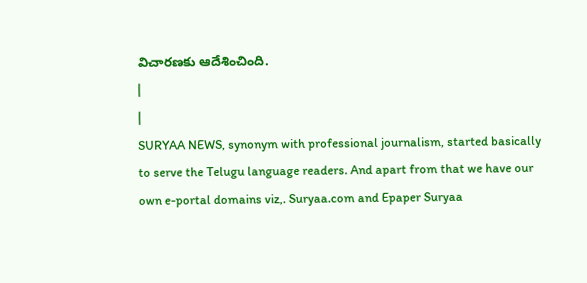విచారణకు ఆదేశించింది.
|
|
SURYAA NEWS, synonym with professional journalism, started basically to serve the Telugu language readers. And apart from that we have our own e-portal domains viz,. Suryaa.com and Epaper Suryaa